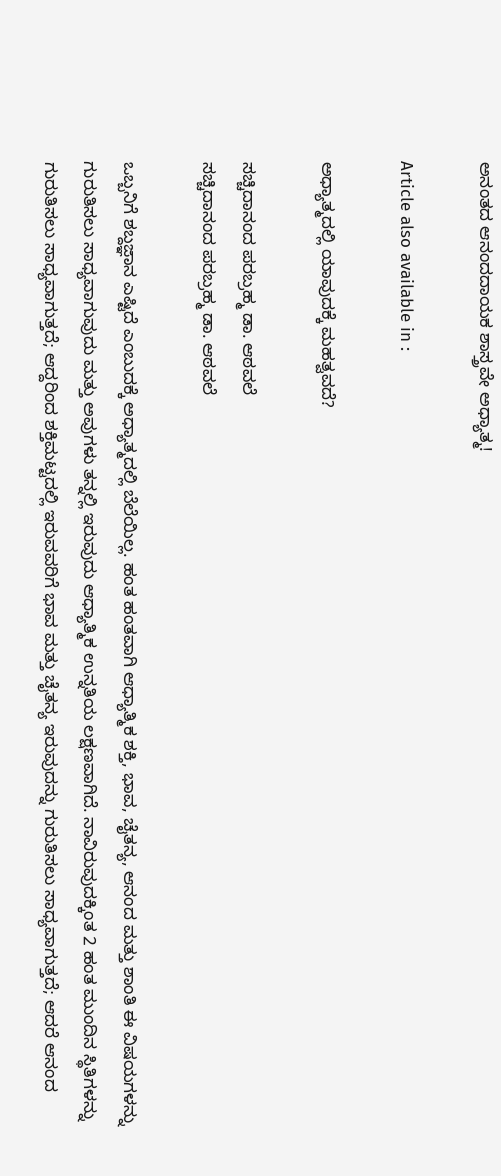ಅನಂತದ ಆನಂದದಾಯಕ ಶಾಸ್ತ್ರವೇ ಅಧ್ಯಾತ್ಮ!

Article also available in :

ಅಧ್ಯಾತ್ಮದಲ್ಲಿ ಯಾವುದಕ್ಕೆ ಮಹತ್ವವದೆ?

ಸಚ್ಚಿದಾನಂದ ಪರಬ್ರಹ್ಮ ಡಾ. ಆಠವಲೆ
ಸಚ್ಚಿದಾನಂದ ಪರಬ್ರಹ್ಮ ಡಾ. ಆಠವಲೆ

ಒಬ್ಬನಿಗೆ ಶಬ್ದಜ್ಞಾನ ಎಷ್ಟಿದೆ ಎಂಬುದಕ್ಕೆ ಅಧ್ಯಾತ್ಮದಲ್ಲಿ ಬೆಲೆಯಿಲ್ಲ. ಹಂತ ಹಂತವಾಗಿ ಆಧ್ಯಾತ್ಮಿಕ ಶಕ್ತಿ, ಭಾವ, ಚೈತನ್ಯ, ಆನಂದ ಮತ್ತು ಶಾಂತಿ ಈ ವಿಷಯಗಳನ್ನು ಗುರುತಿಸಲು ಸಾಧ್ಯವಾಗುವುದು ಮತ್ತು ಅವುಗಳು ತನ್ನಲ್ಲಿ ಇರುವುದು ಆಧ್ಯಾತ್ಮಿಕ ಉನ್ನತಿಯ ಲಕ್ಷಣವಾಗಿದೆ. ನಾವಿರುವುದಕ್ಕಿಂತ 2 ಹಂತ ಮುಂದಿನ ಸ್ಥಿತಿಗಳನ್ನು ಗುರುತಿಸಲು ಸಾಧ್ಯವಾಗುತ್ತದೆ; ಆದ್ದರಿಂದ ಶಕ್ತಿಮಟ್ಟದಲ್ಲಿ ಇರುವವರಿಗೆ ಭಾವ ಮತ್ತು ಚೈತನ್ಯ ಇರುವುದನ್ನು ಗುರುತಿಸಲು ಸಾಧ್ಯವಾಗುತ್ತದೆ; ಆದರೆ ಆನಂದ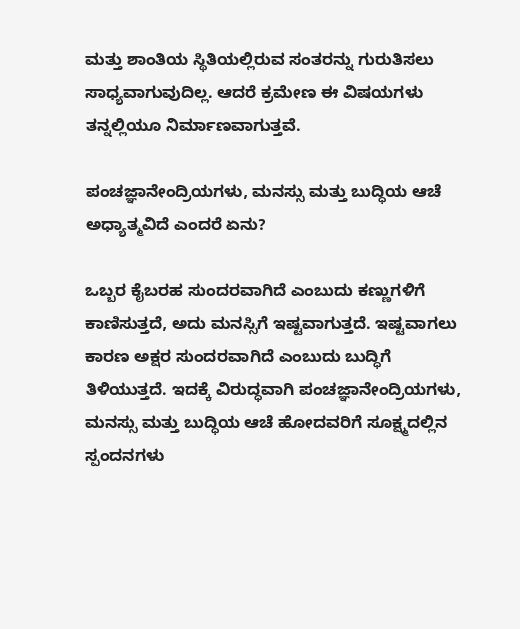ಮತ್ತು ಶಾಂತಿಯ ಸ್ಥಿತಿಯಲ್ಲಿರುವ ಸಂತರನ್ನು ಗುರುತಿಸಲು ಸಾಧ್ಯವಾಗುವುದಿಲ್ಲ. ಆದರೆ ಕ್ರಮೇಣ ಈ ವಿಷಯಗಳು ತನ್ನಲ್ಲಿಯೂ ನಿರ್ಮಾಣವಾಗುತ್ತವೆ.

ಪಂಚಜ್ಞಾನೇಂದ್ರಿಯಗಳು, ಮನಸ್ಸು ಮತ್ತು ಬುದ್ಧಿಯ ಆಚೆ ಅಧ್ಯಾತ್ಮವಿದೆ ಎಂದರೆ ಏನು?

ಒಬ್ಬರ ಕೈಬರಹ ಸುಂದರವಾಗಿದೆ ಎಂಬುದು ಕಣ್ಣುಗಳಿಗೆ ಕಾಣಿಸುತ್ತದೆ, ಅದು ಮನಸ್ಸಿಗೆ ಇಷ್ಟವಾಗುತ್ತದೆ. ಇಷ್ಟವಾಗಲು ಕಾರಣ ಅಕ್ಷರ ಸುಂದರವಾಗಿದೆ ಎಂಬುದು ಬುದ್ಧಿಗೆ ತಿಳಿಯುತ್ತದೆ. ಇದಕ್ಕೆ ವಿರುದ್ಧವಾಗಿ ಪಂಚಜ್ಞಾನೇಂದ್ರಿಯಗಳು, ಮನಸ್ಸು ಮತ್ತು ಬುದ್ಧಿಯ ಆಚೆ ಹೋದವರಿಗೆ ಸೂಕ್ಷ್ಮದಲ್ಲಿನ ಸ್ಪಂದನಗಳು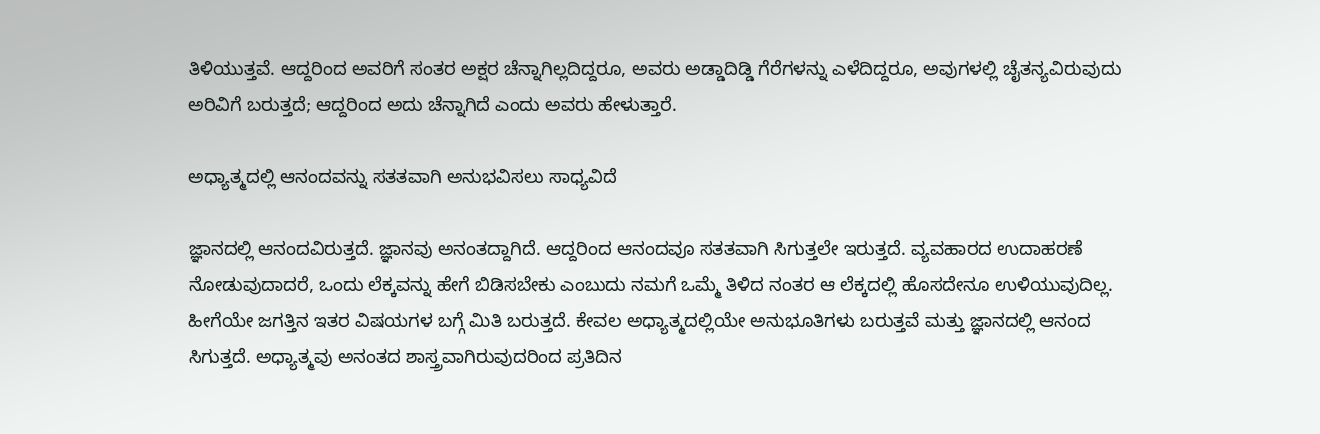ತಿಳಿಯುತ್ತವೆ. ಆದ್ದರಿಂದ ಅವರಿಗೆ ಸಂತರ ಅಕ್ಷರ ಚೆನ್ನಾಗಿಲ್ಲದಿದ್ದರೂ, ಅವರು ಅಡ್ಡಾದಿಡ್ಡಿ ಗೆರೆಗಳನ್ನು ಎಳೆದಿದ್ದರೂ, ಅವುಗಳಲ್ಲಿ ಚೈತನ್ಯವಿರುವುದು ಅರಿವಿಗೆ ಬರುತ್ತದೆ; ಆದ್ದರಿಂದ ಅದು ಚೆನ್ನಾಗಿದೆ ಎಂದು ಅವರು ಹೇಳುತ್ತಾರೆ.

ಅಧ್ಯಾತ್ಮದಲ್ಲಿ ಆನಂದವನ್ನು ಸತತವಾಗಿ ಅನುಭವಿಸಲು ಸಾಧ್ಯವಿದೆ

ಜ್ಞಾನದಲ್ಲಿ ಆನಂದವಿರುತ್ತದೆ. ಜ್ಞಾನವು ಅನಂತದ್ದಾಗಿದೆ. ಆದ್ದರಿಂದ ಆನಂದವೂ ಸತತವಾಗಿ ಸಿಗುತ್ತಲೇ ಇರುತ್ತದೆ. ವ್ಯವಹಾರದ ಉದಾಹರಣೆ ನೋಡುವುದಾದರೆ, ಒಂದು ಲೆಕ್ಕವನ್ನು ಹೇಗೆ ಬಿಡಿಸಬೇಕು ಎಂಬುದು ನಮಗೆ ಒಮ್ಮೆ ತಿಳಿದ ನಂತರ ಆ ಲೆಕ್ಕದಲ್ಲಿ ಹೊಸದೇನೂ ಉಳಿಯುವುದಿಲ್ಲ. ಹೀಗೆಯೇ ಜಗತ್ತಿನ ಇತರ ವಿಷಯಗಳ ಬಗ್ಗೆ ಮಿತಿ ಬರುತ್ತದೆ. ಕೇವಲ ಅಧ್ಯಾತ್ಮದಲ್ಲಿಯೇ ಅನುಭೂತಿಗಳು ಬರುತ್ತವೆ ಮತ್ತು ಜ್ಞಾನದಲ್ಲಿ ಆನಂದ ಸಿಗುತ್ತದೆ. ಅಧ್ಯಾತ್ಮವು ಅನಂತದ ಶಾಸ್ತ್ರವಾಗಿರುವುದರಿಂದ ಪ್ರತಿದಿನ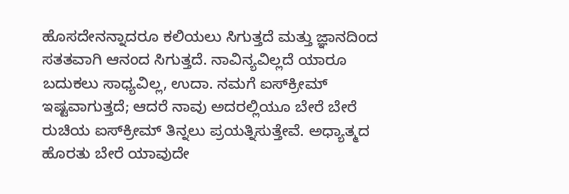ಹೊಸದೇನನ್ನಾದರೂ ಕಲಿಯಲು ಸಿಗುತ್ತದೆ ಮತ್ತು ಜ್ಞಾನದಿಂದ ಸತತವಾಗಿ ಆನಂದ ಸಿಗುತ್ತದೆ. ನಾವಿನ್ಯವಿಲ್ಲದೆ ಯಾರೂ ಬದುಕಲು ಸಾಧ್ಯವಿಲ್ಲ, ಉದಾ. ನಮಗೆ ಐಸ್‌ಕ್ರೀಮ್ ಇಷ್ಟವಾಗುತ್ತದೆ; ಆದರೆ ನಾವು ಅದರಲ್ಲಿಯೂ ಬೇರೆ ಬೇರೆ ರುಚಿಯ ಐಸ್‌ಕ್ರೀಮ್ ತಿನ್ನಲು ಪ್ರಯತ್ನಿಸುತ್ತೇವೆ. ಅಧ್ಯಾತ್ಮದ ಹೊರತು ಬೇರೆ ಯಾವುದೇ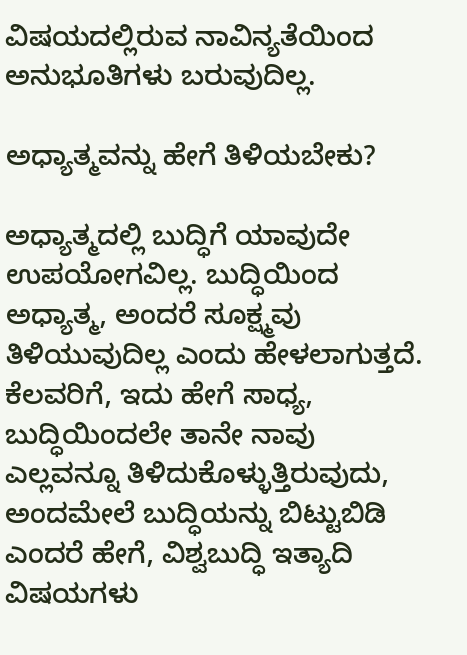ವಿಷಯದಲ್ಲಿರುವ ನಾವಿನ್ಯತೆಯಿಂದ ಅನುಭೂತಿಗಳು ಬರುವುದಿಲ್ಲ.

ಅಧ್ಯಾತ್ಮವನ್ನು ಹೇಗೆ ತಿಳಿಯಬೇಕು?

ಅಧ್ಯಾತ್ಮದಲ್ಲಿ ಬುದ್ಧಿಗೆ ಯಾವುದೇ ಉಪಯೋಗವಿಲ್ಲ. ಬುದ್ಧಿಯಿಂದ ಅಧ್ಯಾತ್ಮ, ಅಂದರೆ ಸೂಕ್ಷ್ಮವು ತಿಳಿಯುವುದಿಲ್ಲ ಎಂದು ಹೇಳಲಾಗುತ್ತದೆ. ಕೆಲವರಿಗೆ, ಇದು ಹೇಗೆ ಸಾಧ್ಯ, ಬುದ್ಧಿಯಿಂದಲೇ ತಾನೇ ನಾವು ಎಲ್ಲವನ್ನೂ ತಿಳಿದುಕೊಳ್ಳುತ್ತಿರುವುದು, ಅಂದಮೇಲೆ ಬುದ್ಧಿಯನ್ನು ಬಿಟ್ಟುಬಿಡಿ ಎಂದರೆ ಹೇಗೆ, ವಿಶ್ವಬುದ್ಧಿ ಇತ್ಯಾದಿ ವಿಷಯಗಳು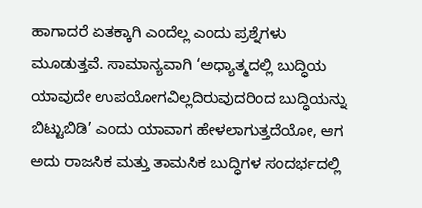ಹಾಗಾದರೆ ಏತಕ್ಕಾಗಿ ಎಂದೆಲ್ಲ ಎಂದು ಪ್ರಶ್ನೆಗಳು ಮೂಡುತ್ತವೆ. ಸಾಮಾನ್ಯವಾಗಿ ‘ಅಧ್ಯಾತ್ಮದಲ್ಲಿ ಬುದ್ಧಿಯ ಯಾವುದೇ ಉಪಯೋಗವಿಲ್ಲದಿರುವುದರಿಂದ ಬುದ್ಧಿಯನ್ನು ಬಿಟ್ಟುಬಿಡಿ’ ಎಂದು ಯಾವಾಗ ಹೇಳಲಾಗುತ್ತದೆಯೋ, ಆಗ ಅದು ರಾಜಸಿಕ ಮತ್ತು ತಾಮಸಿಕ ಬುದ್ಧಿಗಳ ಸಂದರ್ಭದಲ್ಲಿ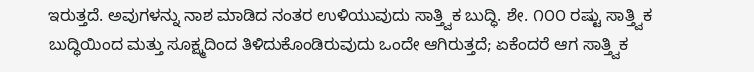ಇರುತ್ತದೆ. ಅವುಗಳನ್ನು ನಾಶ ಮಾಡಿದ ನಂತರ ಉಳಿಯುವುದು ಸಾತ್ತ್ವಿಕ ಬುದ್ಧಿ. ಶೇ. ೧೦೦ ರಷ್ಟು ಸಾತ್ತ್ವಿಕ ಬುದ್ಧಿಯಿಂದ ಮತ್ತು ಸೂಕ್ಷ್ಮದಿಂದ ತಿಳಿದುಕೊಂಡಿರುವುದು ಒಂದೇ ಆಗಿರುತ್ತದೆ; ಏಕೆಂದರೆ ಆಗ ಸಾತ್ತ್ವಿಕ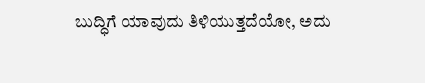ಬುದ್ಧಿಗೆ ಯಾವುದು ತಿಳಿಯುತ್ತದೆಯೋ, ಅದು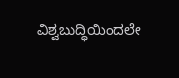ವಿಶ್ವಬುದ್ಧಿಯಿಂದಲೇ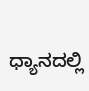ಧ್ಯಾನದಲ್ಲಿ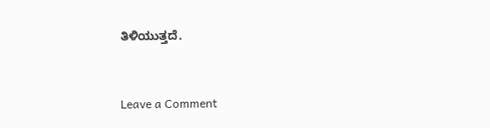ತಿಳಿಯುತ್ತದೆ.



Leave a Comment